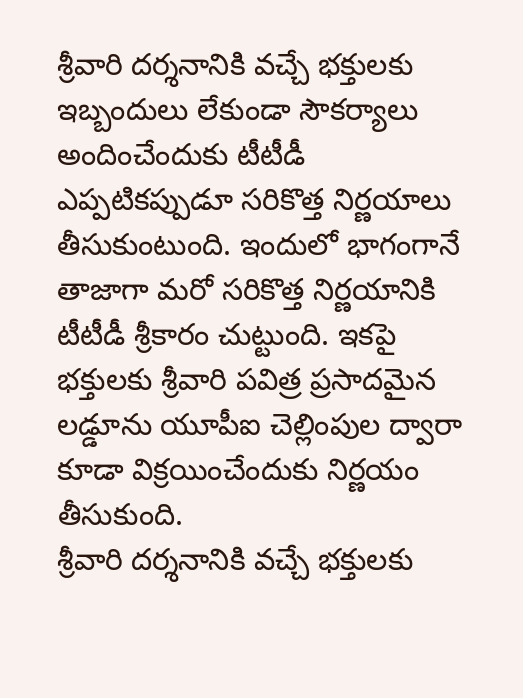శ్రీవారి దర్శనానికి వచ్చే భక్తులకు ఇబ్బందులు లేకుండా సౌకర్యాలు అందించేందుకు టీటీడీ ఎప్పటికప్పుడూ సరికొత్త నిర్ణయాలు తీసుకుంటుంది. ఇందులో భాగంగానే తాజాగా మరో సరికొత్త నిర్ణయానికి టీటీడీ శ్రీకారం చుట్టుంది. ఇకపై భక్తులకు శ్రీవారి పవిత్ర ప్రసాదమైన లడ్డూను యూపీఐ చెల్లింపుల ద్వారా కూడా విక్రయించేందుకు నిర్ణయం తీసుకుంది.
శ్రీవారి దర్శనానికి వచ్చే భక్తులకు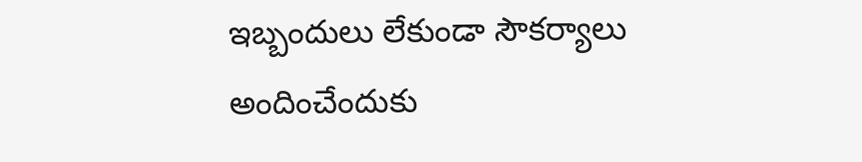ఇబ్బందులు లేకుండా సౌకర్యాలు అందించేందుకు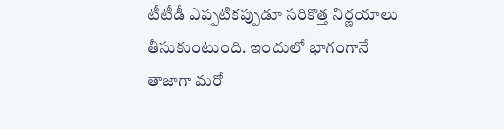టీటీడీ ఎప్పటికప్పుడూ సరికొత్త నిర్ణయాలు తీసుకుంటుంది. ఇందులో భాగంగానే తాజాగా మరో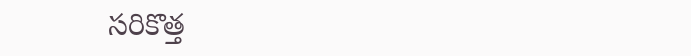సరికొత్త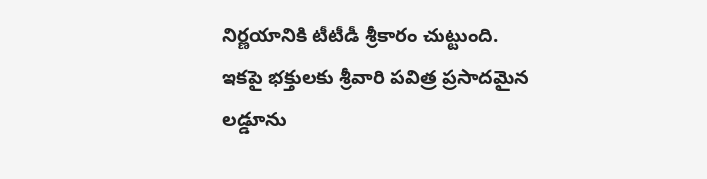నిర్ణయానికి టీటీడీ శ్రీకారం చుట్టుంది. ఇకపై భక్తులకు శ్రీవారి పవిత్ర ప్రసాదమైన లడ్డూను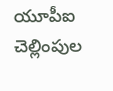యూపీఐ చెల్లింపుల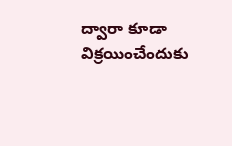ద్వారా కూడా విక్రయించేందుకు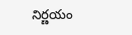నిర్ణయం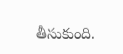తీసుకుంది.